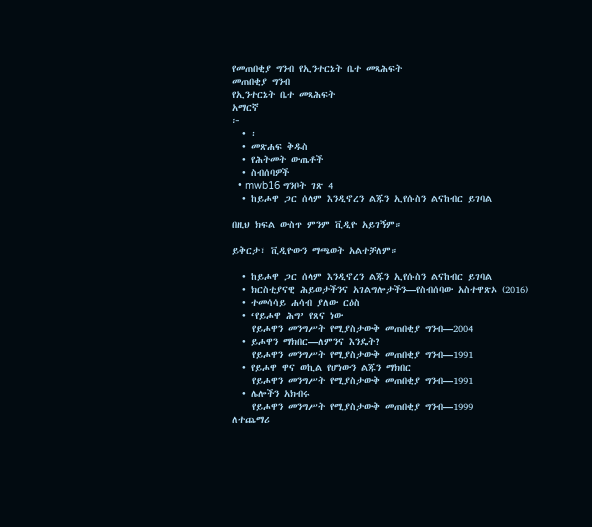የመጠበቂያ ግንብ የኢንተርኔት ቤተ መጻሕፍት
መጠበቂያ ግንብ
የኢንተርኔት ቤተ መጻሕፍት
አማርኛ
፦
  • ፡
  • መጽሐፍ ቅዱስ
  • የሕትመት ውጤቶች
  • ስብሰባዎች
  • mwb16 ግንቦት ገጽ 4
  • ከይሖዋ ጋር ሰላም እንዲኖረን ልጁን ኢየሱስን ልናከብር ይገባል

በዚህ ክፍል ውስጥ ምንም ቪዲዮ አይገኝም።

ይቅርታ፣ ቪዲዮውን ማጫወት አልተቻለም።

  • ከይሖዋ ጋር ሰላም እንዲኖረን ልጁን ኢየሱስን ልናከብር ይገባል
  • ክርስቲያናዊ ሕይወታችንና አገልግሎታችን—የስብሰባው አስተዋጽኦ (2016)
  • ተመሳሳይ ሐሳብ ያለው ርዕስ
  • ‘የይሖዋ ሕግ’ የጸና ነው
    የይሖዋን መንግሥት የሚያስታውቅ መጠበቂያ ግንብ—2004
  • ይሖዋን ማክበር—ለምንና እንዴት?
    የይሖዋን መንግሥት የሚያስታውቅ መጠበቂያ ግንብ—1991
  • የይሖዋ ዋና ወኪል የሆነውን ልጁን ማክበር
    የይሖዋን መንግሥት የሚያስታውቅ መጠበቂያ ግንብ—1991
  • ሌሎችን አክብሩ
    የይሖዋን መንግሥት የሚያስታውቅ መጠበቂያ ግንብ—1999
ለተጨማሪ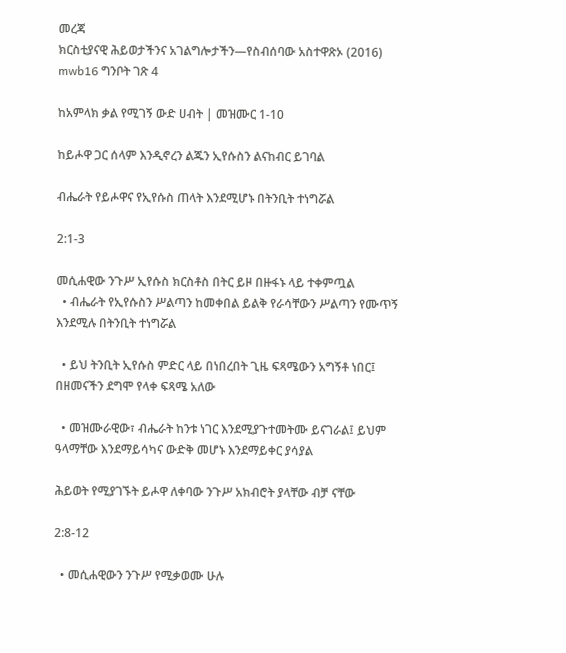መረጃ
ክርስቲያናዊ ሕይወታችንና አገልግሎታችን—የስብሰባው አስተዋጽኦ (2016)
mwb16 ግንቦት ገጽ 4

ከአምላክ ቃል የሚገኝ ውድ ሀብት | መዝሙር 1-10

ከይሖዋ ጋር ሰላም እንዲኖረን ልጁን ኢየሱስን ልናከብር ይገባል

ብሔራት የይሖዋና የኢየሱስ ጠላት እንደሚሆኑ በትንቢት ተነግሯል

2:1-3

መሲሐዊው ንጉሥ ኢየሱስ ክርስቶስ በትር ይዞ በዙፋኑ ላይ ተቀምጧል
  • ብሔራት የኢየሱስን ሥልጣን ከመቀበል ይልቅ የራሳቸውን ሥልጣን የሙጥኝ እንደሚሉ በትንቢት ተነግሯል

  • ይህ ትንቢት ኢየሱስ ምድር ላይ በነበረበት ጊዜ ፍጻሜውን አግኝቶ ነበር፤ በዘመናችን ደግሞ የላቀ ፍጻሜ አለው

  • መዝሙራዊው፣ ብሔራት ከንቱ ነገር እንደሚያጉተመትሙ ይናገራል፤ ይህም ዓላማቸው እንደማይሳካና ውድቅ መሆኑ እንደማይቀር ያሳያል

ሕይወት የሚያገኙት ይሖዋ ለቀባው ንጉሥ አክብሮት ያላቸው ብቻ ናቸው

2:8-12

  • መሲሐዊውን ንጉሥ የሚቃወሙ ሁሉ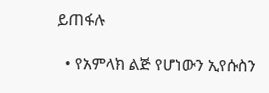ይጠፋሉ

  • የአምላክ ልጅ የሆነውን ኢየሱስን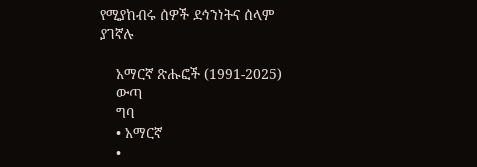የሚያከብሩ ሰዎች ደኅንነትና ሰላም ያገኛሉ

    አማርኛ ጽሑፎች (1991-2025)
    ውጣ
    ግባ
    • አማርኛ
    •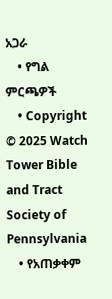አጋራ
    • የግል ምርጫዎች
    • Copyright © 2025 Watch Tower Bible and Tract Society of Pennsylvania
    • የአጠቃቀም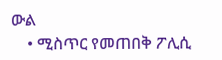ውል
    • ሚስጥር የመጠበቅ ፖሊሲ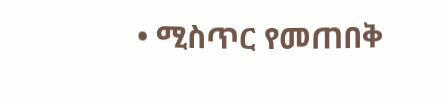• ሚስጥር የመጠበቅ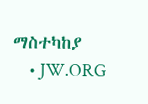ማስተካከያ
    • JW.ORG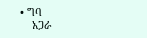• ግባ
    አጋራ